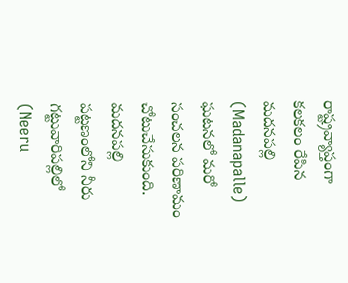రాష్ట్రవ్యాప్తంగా కలకలం రేపిన మదనపల్లి (Madanapalle) ఘటనలో మరో సంచలన పరిణామం చోటుచేసుకుంది. మదనపల్లి పట్టణంలోని నీరు గట్టువారిపల్లిలో (Neeru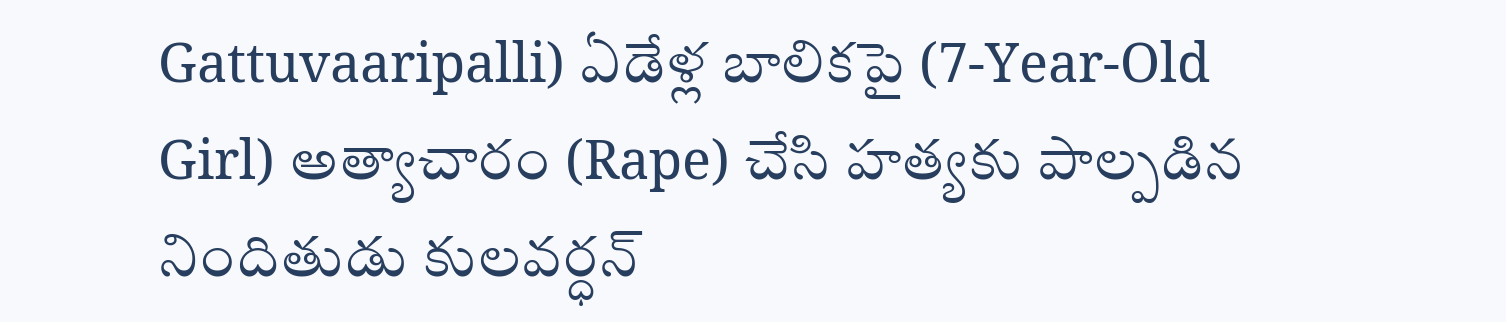Gattuvaaripalli) ఏడేళ్ల బాలికపై (7-Year-Old Girl) అత్యాచారం (Rape) చేసి హత్యకు పాల్పడిన నిందితుడు కులవర్ధన్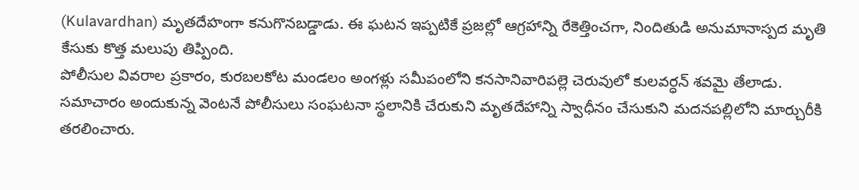(Kulavardhan) మృతదేహంగా కనుగొనబడ్డాడు. ఈ ఘటన ఇప్పటికే ప్రజల్లో ఆగ్రహాన్ని రేకెత్తించగా, నిందితుడి అనుమానాస్పద మృతి కేసుకు కొత్త మలుపు తిప్పింది.
పోలీసుల వివరాల ప్రకారం, కురబలకోట మండలం అంగళ్లు సమీపంలోని కనసానివారిపల్లె చెరువులో కులవర్ధన్ శవమై తేలాడు. సమాచారం అందుకున్న వెంటనే పోలీసులు సంఘటనా స్థలానికి చేరుకుని మృతదేహాన్ని స్వాధీనం చేసుకుని మదనపల్లిలోని మార్చురీకి తరలించారు.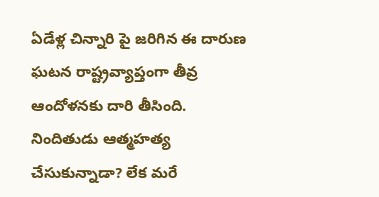ఏడేళ్ల చిన్నారి పై జరిగిన ఈ దారుణ ఘటన రాష్ట్రవ్యాప్తంగా తీవ్ర ఆందోళనకు దారి తీసింది. నిందితుడు ఆత్మహత్య చేసుకున్నాడా? లేక మరే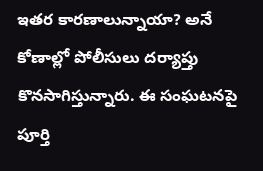ఇతర కారణాలున్నాయా? అనే కోణాల్లో పోలీసులు దర్యాప్తు కొనసాగిస్తున్నారు. ఈ సంఘటనపై పూర్తి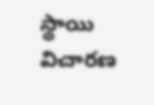స్థాయి విచారణ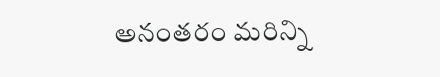అనంతరం మరిన్ని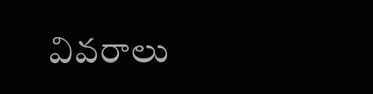వివరాలు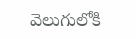వెలుగులోకి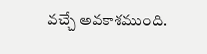వచ్చే అవకాశముంది.